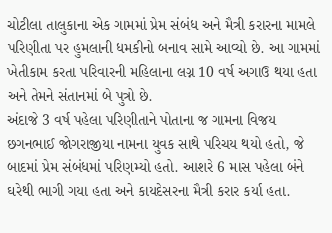ચોટીલા તાલુકાના એક ગામમાં પ્રેમ સંબંધ અને મૈત્રી કરારના મામલે પરિણીતા પર હુમલાની ધમકીનો બનાવ સામે આવ્યો છે. આ ગામમાં ખેતીકામ કરતા પરિવારની મહિલાના લગ્ન 10 વર્ષ અગાઉ થયા હતા અને તેમને સંતાનમાં બે પુત્રો છે.
અંદાજે 3 વર્ષ પહેલા પરિણીતાને પોતાના જ ગામના વિજય છગનભાઈ જોગરાજીયા નામના યુવક સાથે પરિચય થયો હતો, જે બાદમાં પ્રેમ સંબંધમાં પરિણમ્યો હતો. આશરે 6 માસ પહેલા બંને ઘરેથી ભાગી ગયા હતા અને કાયદેસરના મૈત્રી કરાર કર્યા હતા.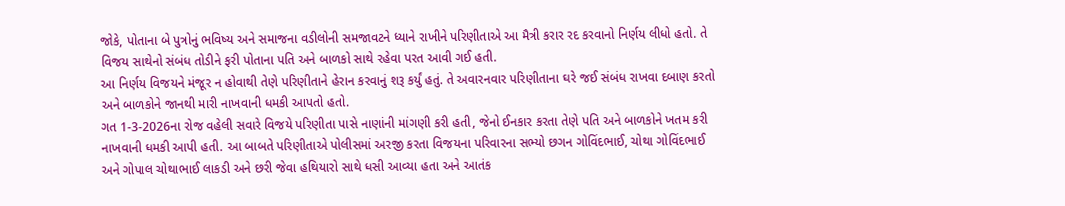જોકે, પોતાના બે પુત્રોનું ભવિષ્ય અને સમાજના વડીલોની સમજાવટને ધ્યાને રાખીને પરિણીતાએ આ મૈત્રી કરાર રદ કરવાનો નિર્ણય લીધો હતો. તે વિજય સાથેનો સંબંધ તોડીને ફરી પોતાના પતિ અને બાળકો સાથે રહેવા પરત આવી ગઈ હતી.
આ નિર્ણય વિજયને મંજૂર ન હોવાથી તેણે પરિણીતાને હેરાન કરવાનું શરૂ કર્યું હતું. તે અવારનવાર પરિણીતાના ઘરે જઈ સંબંધ રાખવા દબાણ કરતો અને બાળકોને જાનથી મારી નાખવાની ધમકી આપતો હતો.
ગત 1-3-2026ના રોજ વહેલી સવારે વિજયે પરિણીતા પાસે નાણાંની માંગણી કરી હતી, જેનો ઈનકાર કરતા તેણે પતિ અને બાળકોને ખતમ કરી નાખવાની ધમકી આપી હતી. આ બાબતે પરિણીતાએ પોલીસમાં અરજી કરતા વિજયના પરિવારના સભ્યો છગન ગોવિંદભાઈ, ચોથા ગોવિંદભાઈ અને ગોપાલ ચોથાભાઈ લાકડી અને છરી જેવા હથિયારો સાથે ધસી આવ્યા હતા અને આતંક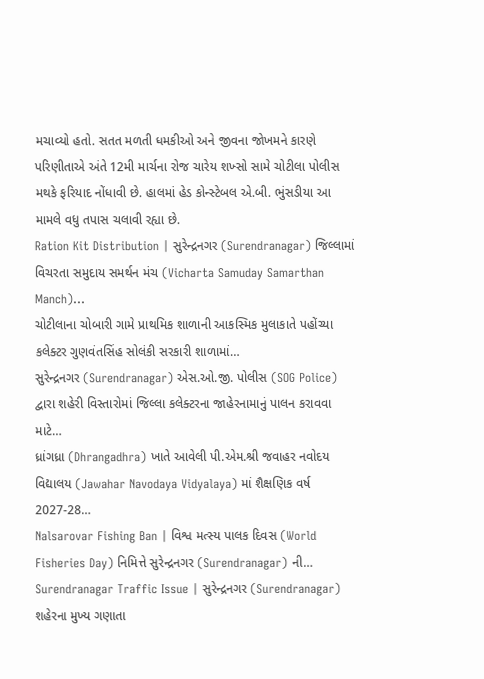મચાવ્યો હતો. સતત મળતી ધમકીઓ અને જીવના જોખમને કારણે પરિણીતાએ અંતે 12મી માર્ચના રોજ ચારેય શખ્સો સામે ચોટીલા પોલીસ મથકે ફરિયાદ નોંધાવી છે. હાલમાં હેડ કોન્સ્ટેબલ એ.બી. ભુંસડીયા આ મામલે વધુ તપાસ ચલાવી રહ્યા છે.
Ration Kit Distribution | સુરેન્દ્રનગર (Surendranagar) જિલ્લામાં વિચરતા સમુદાય સમર્થન મંચ (Vicharta Samuday Samarthan Manch)…
ચોટીલાના ચોબારી ગામે પ્રાથમિક શાળાની આકસ્મિક મુલાકાતે પહોંચ્યા કલેક્ટર ગુણવંતસિંહ સોલંકી સરકારી શાળામાં…
સુરેન્દ્રનગર (Surendranagar) એસ.ઓ.જી. પોલીસ (SOG Police) દ્વારા શહેરી વિસ્તારોમાં જિલ્લા કલેક્ટરના જાહેરનામાનું પાલન કરાવવા માટે…
ધ્રાંગધ્રા (Dhrangadhra) ખાતે આવેલી પી.એમ.શ્રી જવાહર નવોદય વિદ્યાલય (Jawahar Navodaya Vidyalaya) માં શૈક્ષણિક વર્ષ 2027-28…
Nalsarovar Fishing Ban | વિશ્વ મત્સ્ય પાલક દિવસ (World Fisheries Day) નિમિત્તે સુરેન્દ્રનગર (Surendranagar) ની…
Surendranagar Traffic Issue | સુરેન્દ્રનગર (Surendranagar) શહેરના મુખ્ય ગણાતા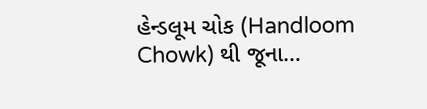હેન્ડલૂમ ચોક (Handloom Chowk) થી જૂના…